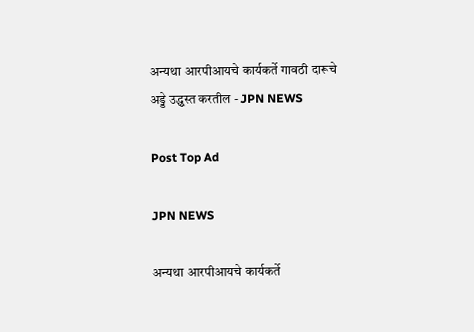अन्यथा आरपीआयचे कार्यकर्ते गावठी दारूचे अड्डे उद्ध्वस्त करतील - JPN NEWS

Post Top Ad

JPN NEWS

अन्यथा आरपीआयचे कार्यकर्ते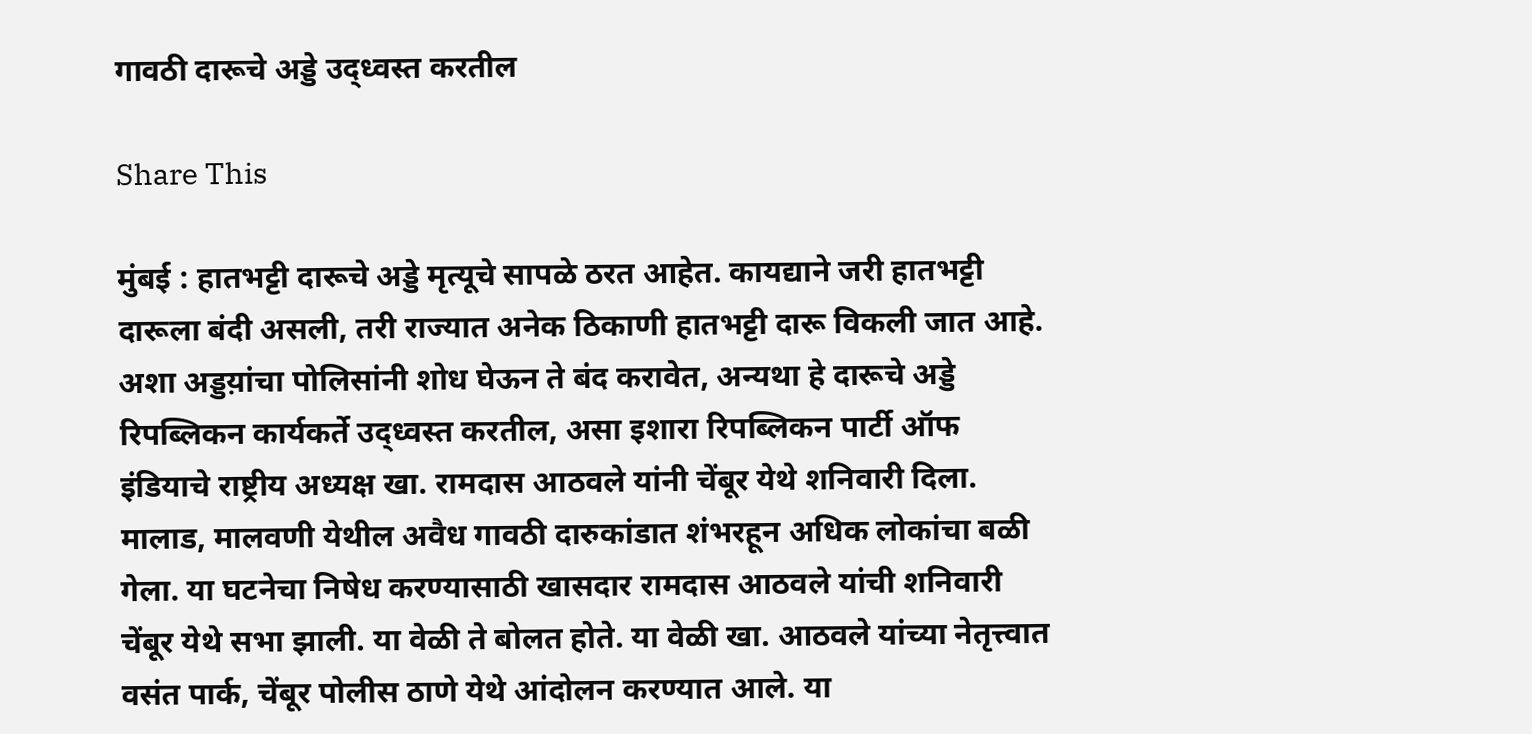गावठी दारूचे अड्डे उद्ध्वस्त करतील

Share This

मुंबई : हातभट्टी दारूचे अड्डे मृत्यूचे सापळे ठरत आहेत. कायद्याने जरी हातभट्टी दारूला बंदी असली, तरी राज्यात अनेक ठिकाणी हातभट्टी दारू विकली जात आहे. अशा अड्डय़ांचा पोलिसांनी शोध घेऊन ते बंद करावेत, अन्यथा हे दारूचे अड्डे रिपब्लिकन कार्यकर्ते उद्ध्वस्त करतील, असा इशारा रिपब्लिकन पार्टी ऑफ इंडियाचे राष्ट्रीय अध्यक्ष खा. रामदास आठवले यांनी चेंबूर येथे शनिवारी दिला.
मालाड, मालवणी येथील अवैध गावठी दारुकांडात शंभरहून अधिक लोकांचा बळी गेला. या घटनेचा निषेध करण्यासाठी खासदार रामदास आठवले यांची शनिवारी चेंबूर येथे सभा झाली. या वेळी ते बोलत होते. या वेळी खा. आठवले यांच्या नेतृत्त्वात वसंत पार्क, चेंबूर पोलीस ठाणे येथे आंदोलन करण्यात आले. या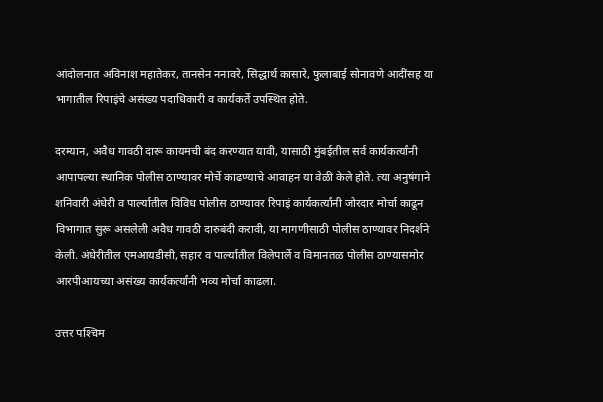आंदोलनात अविनाश महातेकर, तानसेन ननावरे, सिद्धार्थ कासारे, फुलाबाई सोनावणे आदींसह या भागातील रिपाइंचे असंख्य पदाधिकारी व कार्यकर्ते उपस्थित होते.

दरम्यान, अवैध गावठी दारू कायमची बंद करण्यात यावी, यासाठी मुंबईतील सर्व कार्यकर्त्यांनी आपापल्या स्थानिक पोलीस ठाण्यावर मोर्चे काढण्याचे आवाहन या वेळी केले होते. त्या अनुषंगाने शनिवारी अंधेरी व पार्ल्यातील विविध पोलीस ठाण्यावर रिपाइं कार्यकर्त्यांनी जोरदार मोर्चा काढून विभागात सुरू असलेली अवैध गावठी दारुबंदी करावी, या मागणीसाठी पोलीस ठाण्यावर निदर्शने केली. अंधेरीतील एमआयडीसी, सहार व पार्ल्यातील विलेपार्ले व विमानतळ पोलीस ठाण्यासमोर आरपीआयच्या असंख्य कार्यकर्त्यांनी भव्य मोर्चा काढला.

उत्तर पश्‍चिम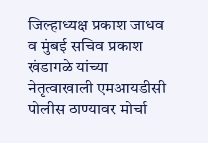जिल्हाध्यक्ष प्रकाश जाधव व मुंबई सचिव प्रकाश खंडागळे यांच्या नेतृत्वाखाली एमआयडीसी पोलीस ठाण्यावर मोर्चा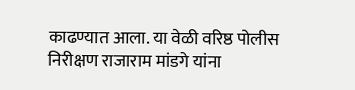काढण्यात आला. या वेळी वरिष्ठ पोलीस निरीक्षण राजाराम मांडगे यांना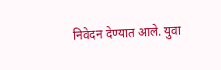निवेदन देण्यात आले. युवा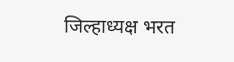जिल्हाध्यक्ष भरत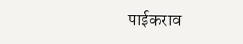पाईकराव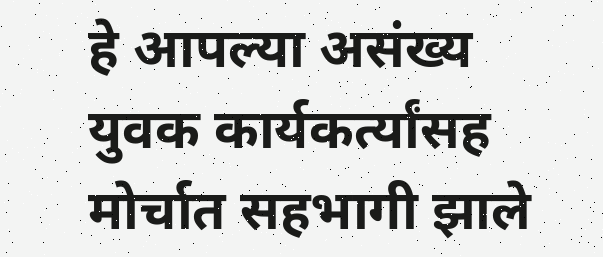हे आपल्या असंख्य युवक कार्यकर्त्यांसह मोर्चात सहभागी झाले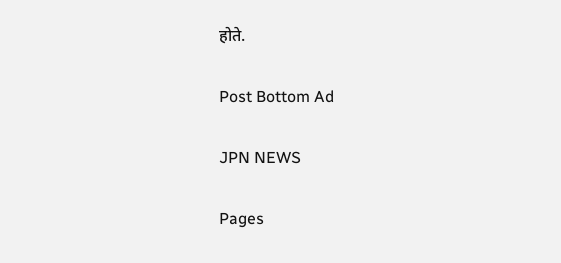होते.

Post Bottom Ad

JPN NEWS

Pages